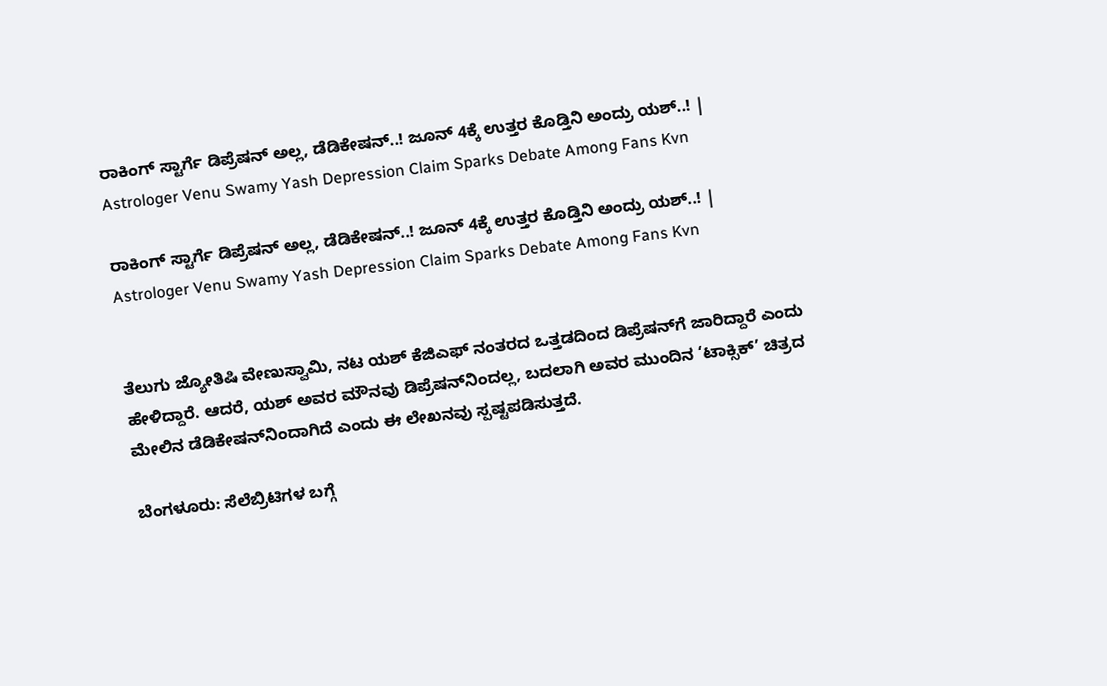ರಾಕಿಂಗ್ ಸ್ಟಾರ್ಗೆ ಡಿಪ್ರೆಷನ್ ಅಲ್ಲ, ಡೆಡಿಕೇಷನ್..! ಜೂನ್ 4ಕ್ಕೆ ಉತ್ತರ ಕೊಡ್ತಿನಿ ಅಂದ್ರು ಯಶ್..! | Astrologer Venu Swamy Yash Depression Claim Sparks Debate Among Fans Kvn

ರಾಕಿಂಗ್ ಸ್ಟಾರ್ಗೆ ಡಿಪ್ರೆಷನ್ ಅಲ್ಲ, ಡೆಡಿಕೇಷನ್..! ಜೂನ್ 4ಕ್ಕೆ ಉತ್ತರ ಕೊಡ್ತಿನಿ ಅಂದ್ರು ಯಶ್..! | Astrologer Venu Swamy Yash Depression Claim Sparks Debate Among Fans Kvn


ತೆಲುಗು ಜ್ಯೋತಿಷಿ ವೇಣುಸ್ವಾಮಿ, ನಟ ಯಶ್ ಕೆಜಿಎಫ್ ನಂತರದ ಒತ್ತಡದಿಂದ ಡಿಪ್ರೆಷನ್‌ಗೆ ಜಾರಿದ್ದಾರೆ ಎಂದು ಹೇಳಿದ್ದಾರೆ. ಆದರೆ, ಯಶ್ ಅವರ ಮೌನವು ಡಿಪ್ರೆಷನ್‌ನಿಂದಲ್ಲ, ಬದಲಾಗಿ ಅವರ ಮುಂದಿನ ‘ಟಾಕ್ಸಿಕ್’ ಚಿತ್ರದ ಮೇಲಿನ ಡೆಡಿಕೇಷನ್‌ನಿಂದಾಗಿದೆ ಎಂದು ಈ ಲೇಖನವು ಸ್ಪಷ್ಟಪಡಿಸುತ್ತದೆ.

ಬೆಂಗಳೂರು: ಸೆಲೆಬ್ರಿಟಿಗಳ ಬಗ್ಗೆ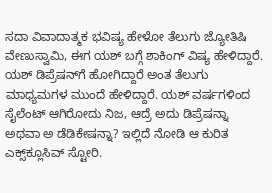ಸದಾ ವಿವಾದಾತ್ಮಕ ಭವಿಷ್ಯ ಹೇಳೋ ತೆಲುಗು ಜ್ಯೋತಿಷಿ ವೇಣುಸ್ವಾಮಿ, ಈಗ ಯಶ್ ಬಗ್ಗೆ ಶಾಕಿಂಗ್ ವಿಷ್ಯ ಹೇಳಿದ್ದಾರೆ. ಯಶ್ ಡಿಪ್ರೆಷನ್‌ಗೆ ಹೋಗಿದ್ದಾರೆ ಅಂತ ತೆಲುಗು ಮಾಧ್ಯಮಗಳ ಮುಂದೆ ಹೇಳಿದ್ದಾರೆ. ಯಶ್ ವರ್ಷಗಳಿಂದ ಸೈಲೆಂಟ್ ಆಗಿರೋದು ನಿಜ, ಆದ್ರೆ ಅದು ಡಿಪ್ರೆಷನ್ನಾ ಅಥವಾ ಅ ಡೆಡಿಕೇಷನ್ನಾ? ಇಲ್ಲಿದೆ ನೋಡಿ ಆ ಕುರಿತ ಎಕ್ಸ್‌ಕ್ಲೂಸಿವ್ ಸ್ಟೋರಿ.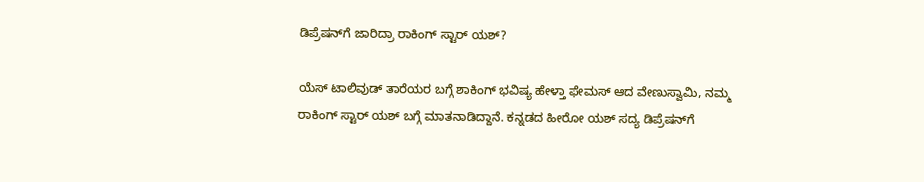ಡಿಪ್ರೆಷನ್‌ಗೆ ಜಾರಿದ್ರಾ ರಾಕಿಂಗ್ ಸ್ಟಾರ್ ಯಶ್?

ಯೆಸ್ ಟಾಲಿವುಡ್ ತಾರೆಯರ ಬಗ್ಗೆ ಶಾಕಿಂಗ್ ಭವಿಷ್ಯ ಹೇಳ್ತಾ ಫೇಮಸ್ ಆದ ವೇಣುಸ್ವಾಮಿ, ನಮ್ಮ ರಾಕಿಂಗ್ ಸ್ಟಾರ್ ಯಶ್ ಬಗ್ಗೆ ಮಾತನಾಡಿದ್ದಾನೆ. ಕನ್ನಡದ ಹೀರೋ ಯಶ್ ಸದ್ಯ ಡಿಪ್ರೆಷನ್‌ಗೆ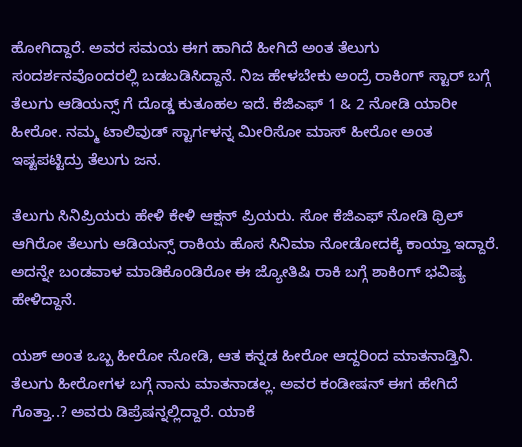ಹೋಗಿದ್ದಾರೆ. ಅವರ ಸಮಯ ಈಗ ಹಾಗಿದೆ ಹೀಗಿದೆ ಅಂತ ತೆಲುಗು ಸಂದರ್ಶನವೊಂದರಲ್ಲಿ ಬಡಬಡಿಸಿದ್ದಾನೆ. ನಿಜ ಹೇಳಬೇಕು ಅಂದ್ರೆ ರಾಕಿಂಗ್ ಸ್ಟಾರ್ ಬಗ್ಗೆ ತೆಲುಗು ಆಡಿಯನ್ಸ್ ಗೆ ದೊಡ್ಡ ಕುತೂಹಲ ಇದೆ. ಕೆಜಿಎಫ್ 1 & 2 ನೋಡಿ ಯಾರೀ ಹೀರೋ. ನಮ್ಮ ಟಾಲಿವುಡ್ ಸ್ಟಾರ್ಗಳನ್ನ ಮೀರಿಸೋ ಮಾಸ್ ಹೀರೋ ಅಂತ ಇಷ್ಟಪಟ್ಟಿದ್ರು ತೆಲುಗು ಜನ.

ತೆಲುಗು ಸಿನಿಪ್ರಿಯರು ಹೇಳಿ ಕೇಳಿ ಆಕ್ಷನ್ ಪ್ರಿಯರು. ಸೋ ಕೆಜಿಎಫ್ ನೋಡಿ ಥ್ರಿಲ್ ಆಗಿರೋ ತೆಲುಗು ಆಡಿಯನ್ಸ್ ರಾಕಿಯ ಹೊಸ ಸಿನಿಮಾ ನೋಡೋದಕ್ಕೆ ಕಾಯ್ತಾ ಇದ್ದಾರೆ. ಅದನ್ನೇ ಬಂಡವಾಳ ಮಾಡಿಕೊಂಡಿರೋ ಈ ಜ್ಯೋತಿಷಿ ರಾಕಿ ಬಗ್ಗೆ ಶಾಕಿಂಗ್ ಭವಿಷ್ಯ ಹೇಳಿದ್ದಾನೆ.

ಯಶ್ ಅಂತ ಒಬ್ಬ ಹೀರೋ ನೋಡಿ, ಆತ ಕನ್ನಡ ಹೀರೋ ಆದ್ದರಿಂದ ಮಾತನಾಡ್ತಿನಿ. ತೆಲುಗು ಹೀರೋಗಳ ಬಗ್ಗೆ ನಾನು ಮಾತನಾಡಲ್ಲ. ಅವರ ಕಂಡೀಷನ್ ಈಗ ಹೇಗಿದೆ ಗೊತ್ತಾ..? ಅವರು ಡಿಪ್ರೆಷನ್ನಲ್ಲಿದ್ದಾರೆ. ಯಾಕೆ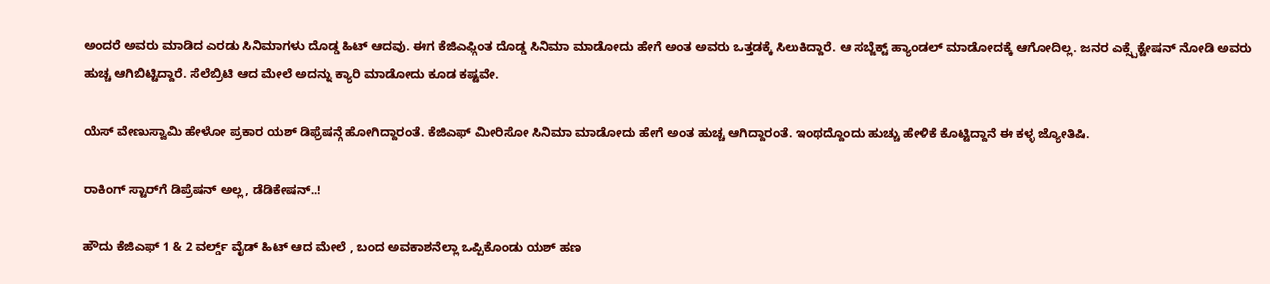ಅಂದರೆ ಅವರು ಮಾಡಿದ ಎರಡು ಸಿನಿಮಾಗಳು ದೊಡ್ಡ ಹಿಟ್ ಆದವು. ಈಗ ಕೆಜಿಎಫ್ಗಿಂತ ದೊಡ್ಡ ಸಿನಿಮಾ ಮಾಡೋದು ಹೇಗೆ ಅಂತ ಅವರು ಒತ್ತಡಕ್ಕೆ ಸಿಲುಕಿದ್ದಾರೆ. ಆ ಸಬ್ಜೆಕ್ಟ್ ಹ್ಯಾಂಡಲ್ ಮಾಡೋದಕ್ಕೆ ಆಗೋದಿಲ್ಲ. ಜನರ ಎಕ್ಸ್ಪೆಕ್ಟೇಷನ್ ನೋಡಿ ಅವರು ಹುಚ್ಚ ಆಗಿಬಿಟ್ಟಿದ್ದಾರೆ. ಸೆಲೆಬ್ರಿಟಿ ಆದ ಮೇಲೆ ಅದನ್ನು ಕ್ಯಾರಿ ಮಾಡೋದು ಕೂಡ ಕಷ್ಟವೇ.

ಯೆಸ್ ವೇಣುಸ್ವಾಮಿ ಹೇಳೋ ಪ್ರಕಾರ ಯಶ್ ಡಿಫ್ರೆಷನ್ಗೆ ಹೋಗಿದ್ದಾರಂತೆ. ಕೆಜಿಎಫ್ ಮೀರಿಸೋ ಸಿನಿಮಾ ಮಾಡೋದು ಹೇಗೆ ಅಂತ ಹುಚ್ಚ ಆಗಿದ್ದಾರಂತೆ. ಇಂಥದ್ದೊಂದು ಹುಚ್ಚು ಹೇಳಿಕೆ ಕೊಟ್ಟಿದ್ದಾನೆ ಈ ಕಳ್ಳ ಜ್ಯೋತಿಷಿ.

ರಾಕಿಂಗ್ ಸ್ಟಾರ್‌ಗೆ ಡಿಪ್ರೆಷನ್ ಅಲ್ಲ, ಡೆಡಿಕೇಷನ್..!

ಹೌದು ಕೆಜಿಎಫ್ 1 & 2 ವರ್ಲ್ಡ್ ವೈಡ್ ಹಿಟ್ ಆದ ಮೇಲೆ , ಬಂದ ಅವಕಾಶನೆಲ್ಲಾ ಒಪ್ಪಿಕೊಂಡು ಯಶ್ ಹಣ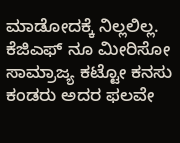ಮಾಡೋದಕ್ಕೆ ನಿಲ್ಲಲಿಲ್ಲ. ಕೆಜಿಎಫ್ ನೂ ಮೀರಿಸೋ ಸಾಮ್ರಾಜ್ಯ ಕಟ್ಟೋ ಕನಸು ಕಂಡರು ಅದರ ಫಲವೇ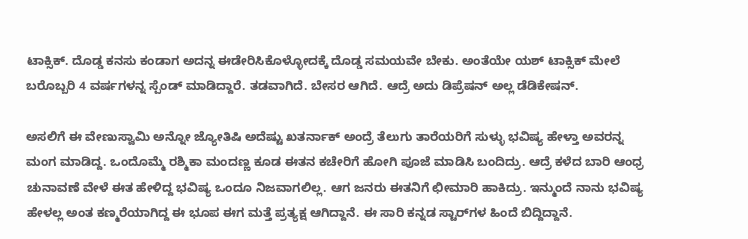ಟಾಕ್ಸಿಕ್. ದೊಡ್ಡ ಕನಸು ಕಂಡಾಗ ಅದನ್ನ ಈಡೇರಿಸಿಕೊಳ್ಳೋದಕ್ಕೆ ದೊಡ್ಡ ಸಮಯವೇ ಬೇಕು. ಅಂತೆಯೇ ಯಶ್ ಟಾಕ್ಸಿಕ್ ಮೇಲೆ ಬರೊಬ್ಬರಿ 4 ವರ್ಷಗಳನ್ನ ಸ್ಪೆಂಡ್ ಮಾಡಿದ್ದಾರೆ. ತಡವಾಗಿದೆ. ಬೇಸರ ಆಗಿದೆ. ಆದ್ರೆ ಅದು ಡಿಪ್ರೆಷನ್ ಅಲ್ಲ ಡೆಡಿಕೇಷನ್.

ಅಸಲಿಗೆ ಈ ವೇಣುಸ್ವಾಮಿ ಅನ್ನೋ ಜ್ಯೋತಿಷಿ ಅದೆಷ್ಟು ಖತರ್ನಾಕ್ ಅಂದ್ರೆ ತೆಲುಗು ತಾರೆಯರಿಗೆ ಸುಳ್ಳು ಭವಿಷ್ಯ ಹೇಳ್ತಾ ಅವರನ್ನ ಮಂಗ ಮಾಡಿದ್ದ. ಒಂದೊಮ್ಮೆ ರಶ್ಮಿಕಾ ಮಂದಣ್ಣ ಕೂಡ ಈತನ ಕಚೇರಿಗೆ ಹೋಗಿ ಪೂಜೆ ಮಾಡಿಸಿ ಬಂದಿದ್ರು. ಆದ್ರೆ ಕಳೆದ ಬಾರಿ ಆಂಧ್ರ ಚುನಾವಣೆ ವೇಳೆ ಈತ ಹೇಳಿದ್ದ ಭವಿಷ್ಯ ಒಂದೂ ನಿಜವಾಗಲಿಲ್ಲ. ಆಗ ಜನರು ಈತನಿಗೆ ಛೀಮಾರಿ ಹಾಕಿದ್ರು. ಇನ್ಮುಂದೆ ನಾನು ಭವಿಷ್ಯ ಹೇಳಲ್ಲ ಅಂತ ಕಣ್ಮರೆಯಾಗಿದ್ದ ಈ ಭೂಪ ಈಗ ಮತ್ತೆ ಪ್ರತ್ಯಕ್ಷ ಆಗಿದ್ದಾನೆ. ಈ ಸಾರಿ ಕನ್ನಡ ಸ್ಟಾರ್‌ಗಳ ಹಿಂದೆ ಬಿದ್ದಿದ್ದಾನೆ.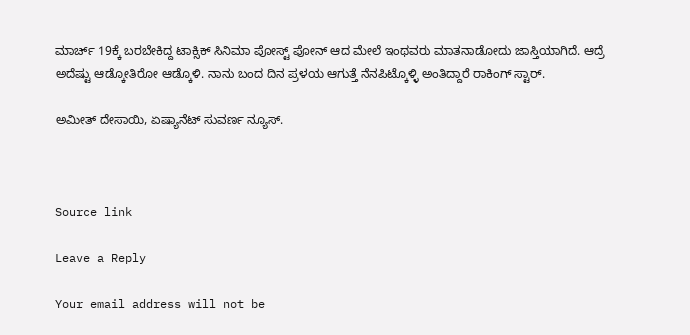ಮಾರ್ಚ್ 19ಕ್ಕೆ ಬರಬೇಕಿದ್ದ ಟಾಕ್ಸಿಕ್ ಸಿನಿಮಾ ಪೋಸ್ಟ್ ಪೋನ್ ಆದ ಮೇಲೆ ಇಂಥವರು ಮಾತನಾಡೋದು ಜಾಸ್ತಿಯಾಗಿದೆ. ಆದ್ರೆ ಅದೆಷ್ಟು ಆಡ್ಕೋತಿರೋ ಆಡ್ಕೊಳಿ. ನಾನು ಬಂದ ದಿನ ಪ್ರಳಯ ಆಗುತ್ತೆ ನೆನಪಿಟ್ಕೊಳ್ಳಿ ಅಂತಿದ್ದಾರೆ ರಾಕಿಂಗ್ ಸ್ಟಾರ್.

ಅಮೀತ್ ದೇಸಾಯಿ, ಏಷ್ಯಾನೆಟ್ ಸುವರ್ಣ ನ್ಯೂಸ್.



Source link

Leave a Reply

Your email address will not be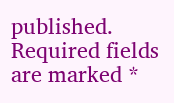published. Required fields are marked *